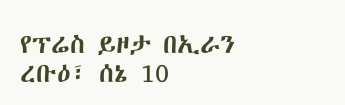የፕሬስ ይዞታ በኢራን
ረቡዕ፣ ሰኔ 10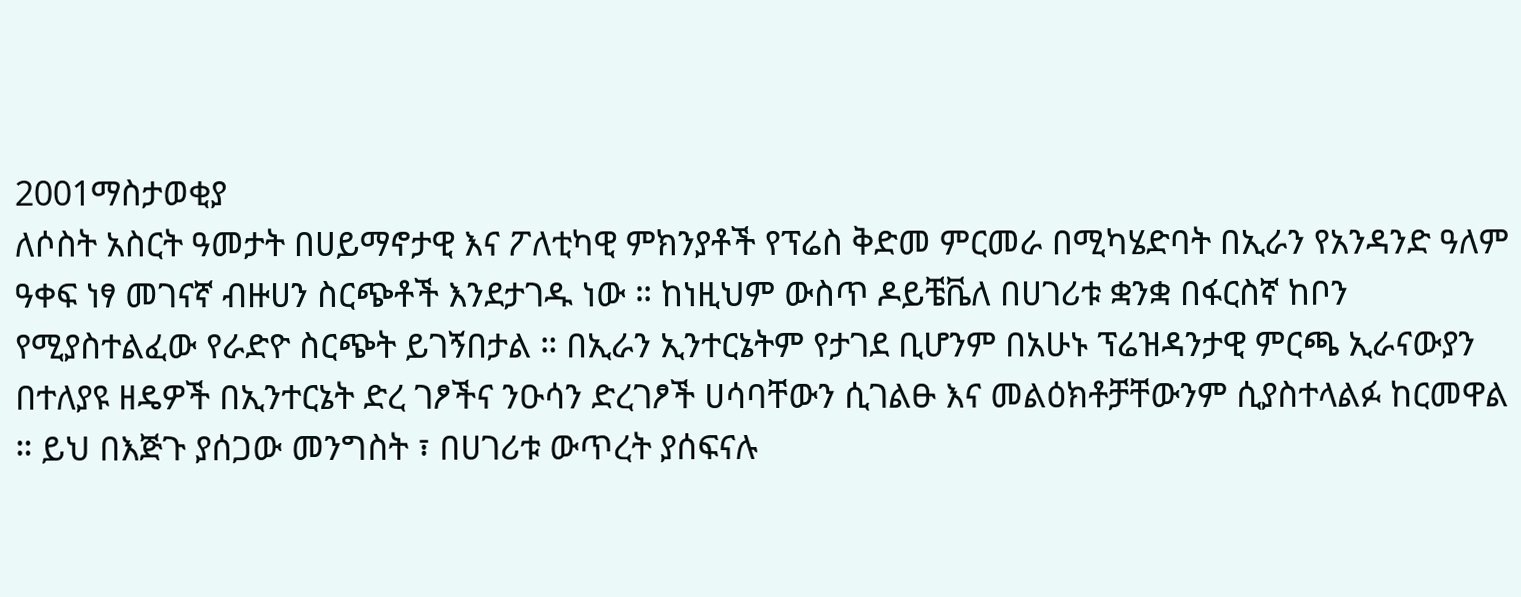2001ማስታወቂያ
ለሶስት አስርት ዓመታት በሀይማኖታዊ እና ፖለቲካዊ ምክንያቶች የፕሬስ ቅድመ ምርመራ በሚካሄድባት በኢራን የአንዳንድ ዓለም ዓቀፍ ነፃ መገናኛ ብዙሀን ስርጭቶች እንደታገዱ ነው ። ከነዚህም ውስጥ ዶይቼቬለ በሀገሪቱ ቋንቋ በፋርስኛ ከቦን የሚያስተልፈው የራድዮ ስርጭት ይገኝበታል ። በኢራን ኢንተርኔትም የታገደ ቢሆንም በአሁኑ ፕሬዝዳንታዊ ምርጫ ኢራናውያን በተለያዩ ዘዴዎች በኢንተርኔት ድረ ገፆችና ንዑሳን ድረገፆች ሀሳባቸውን ሲገልፁ እና መልዕክቶቻቸውንም ሲያስተላልፉ ከርመዋል ። ይህ በእጅጉ ያሰጋው መንግስት ፣ በሀገሪቱ ውጥረት ያሰፍናሉ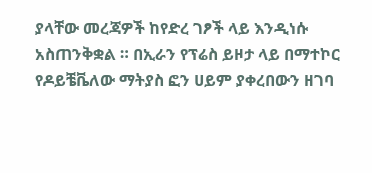ያላቸው መረጃዎች ከየድረ ገፆች ላይ እንዲነሱ አስጠንቅቋል ። በኢራን የፕሬስ ይዞታ ላይ በማተኮር የዶይቼቬለው ማትያስ ፎን ሀይም ያቀረበውን ዘገባ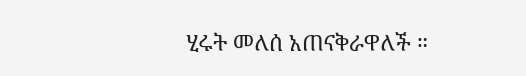ሂሩት መለሰ አጠናቅራዋለች ።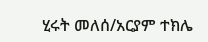ሂሩት መለሰ/አርያም ተክሌ